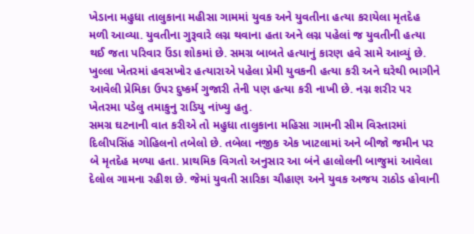ખેડાના મહુધા તાલુકાના મહીસા ગામમાં યુવક અને યુવતીના હત્યા કરાયેલા મૃતદેહ મળી આવ્યા. યુવતીના ગુરૂવારે લગ્ન થવાના હતા અને લગ્ન પહેલાં જ યુવતીની હત્યા થઈ જતા પરિવાર ઉંડા શોકમાં છે. સમગ્ર બાબતે હત્યાનું કારણ હવે સામે આવ્યું છે. ખુલ્લા ખેતરમાં હવસખોર હત્યારાએ પહેલા પ્રેમી યુવકની હત્યા કરી અને ઘરેથી ભાગીને આવેલી પ્રેમિકા ઉપર દુષ્કર્મ ગુજારી તેની પણ હત્યા કરી નાખી છે. નગ્ન શરીર પર ખેતરમા પડેલુ તમાકુનુ રાડિયુ નાંખ્યુ હતુ.
સમગ્ર ઘટનાની વાત કરીએ તો મહુધા તાલુકાના મહિસા ગામની સીમ વિસ્તારમાં દિલીપસિંહ ગોહિલનો તબેલો છે. તબેલા નજીક એક ખાટલામાં અને બીજો જમીન પર બે મૃતદેહ મળ્યા હતા. પ્રાથમિક વિગતો અનુસાર આ બંને હાલોલની બાજુમાં આવેલા દેલોલ ગામના રહીશ છે. જેમાં યુવતી સારિકા ચૌહાણ અને યુવક અજય રાઠોડ હોવાની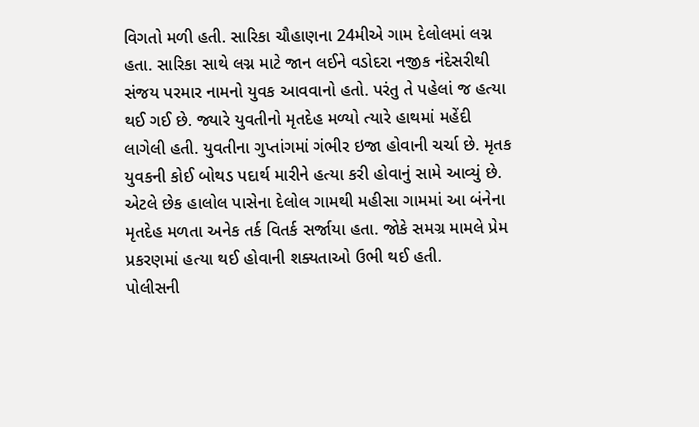વિગતો મળી હતી. સારિકા ચૌહાણના 24મીએ ગામ દેલોલમાં લગ્ન હતા. સારિકા સાથે લગ્ન માટે જાન લઈને વડોદરા નજીક નંદેસરીથી સંજય પરમાર નામનો યુવક આવવાનો હતો. પરંતુ તે પહેલાં જ હત્યા થઈ ગઈ છે. જ્યારે યુવતીનો મૃતદેહ મળ્યો ત્યારે હાથમાં મહેંદી લાગેલી હતી. યુવતીના ગુપ્તાંગમાં ગંભીર ઇજા હોવાની ચર્ચા છે. મૃતક યુવકની કોઈ બોથડ પદાર્થ મારીને હત્યા કરી હોવાનું સામે આવ્યું છે. એટલે છેક હાલોલ પાસેના દેલોલ ગામથી મહીસા ગામમાં આ બંનેના મૃતદેહ મળતા અનેક તર્ક વિતર્ક સર્જાયા હતા. જોકે સમગ્ર મામલે પ્રેમ પ્રકરણમાં હત્યા થઈ હોવાની શક્યતાઓ ઉભી થઈ હતી.
પોલીસની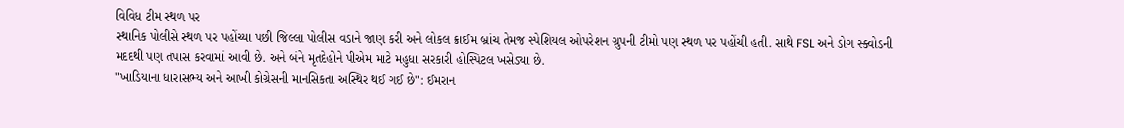વિવિધ ટીમ સ્થળ પર
સ્થાનિક પોલીસે સ્થળ પર પહોંચ્યા પછી જિલ્લા પોલીસ વડાને જાણ કરી અને લોકલ ક્રાઈમ બ્રાંચ તેમજ સ્પેશિયલ ઓપરેશન ગ્રુપની ટીમો પણ સ્થળ પર પહોંચી હતી. સાથે FSL અને ડોગ સ્ક્વોડની મદદથી પણ તપાસ કરવામાં આવી છે. અને બંને મૃતદેહોને પીએમ માટે મહુધા સરકારી હોસ્પિટલ ખસેડ્યા છે.
"ખાડિયાના ધારાસભ્ય અને આખી કોગ્રેસની માનસિકતા અસ્થિર થઈ ગઈ છે": ઈમરાન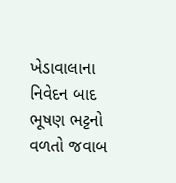ખેડાવાલાના નિવેદન બાદ ભૂષણ ભટ્ટનો વળતો જવાબ